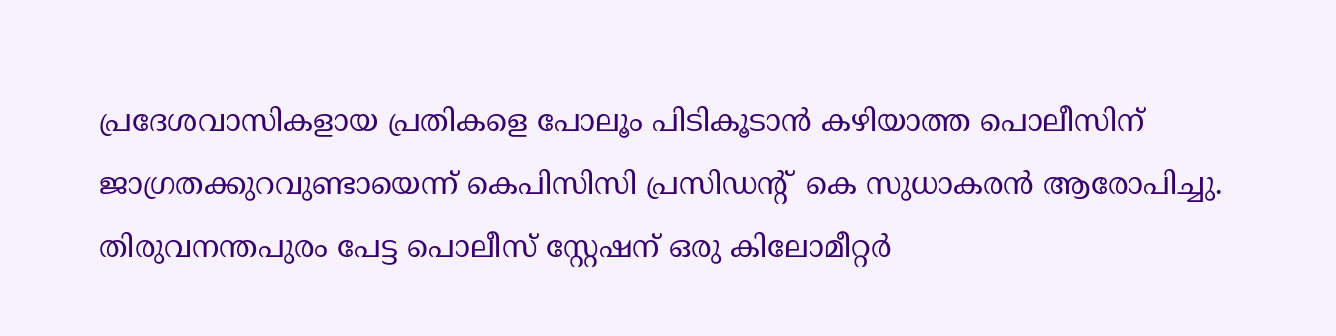പ്രദേശവാസികളായ പ്രതികളെ പോലൂം പിടികൂടാന്‍ കഴിയാത്ത പൊലീസിന് ജാഗ്രതക്കുറവുണ്ടായെന്ന് കെപിസിസി പ്രസിഡന്‍റ്  കെ സുധാകരന്‍ ആരോപിച്ചു. തിരുവനന്തപുരം പേട്ട പൊലീസ് സ്റ്റേഷന് ഒരു കിലോമീറ്റര്‍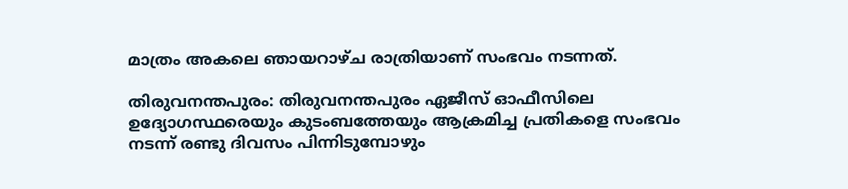മാത്രം അകലെ ഞായറാഴ്ച രാത്രിയാണ് സംഭവം നടന്നത്.

തിരുവനന്തപുരം: തിരുവനന്തപുരം ഏജീസ് ഓഫീസിലെ ഉദ്യോഗസ്ഥരെയും കുടംബത്തേയും ആക്രമിച്ച പ്രതികളെ സംഭവം നടന്ന് രണ്ടു ദിവസം പിന്നിടുമ്പോഴും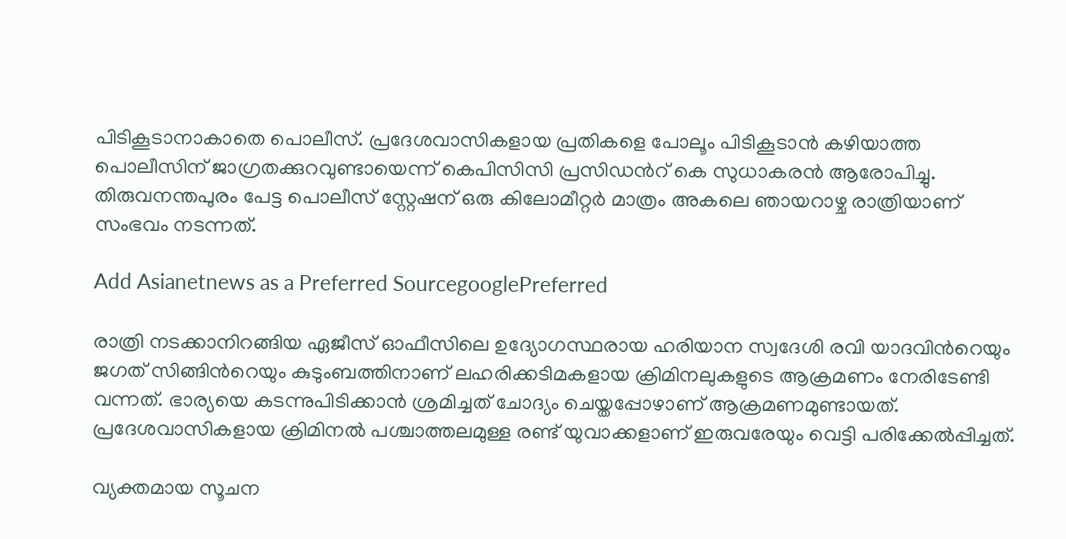പിടികൂടാനാകാതെ പൊലീസ്. പ്രദേശവാസികളായ പ്രതികളെ പോലൂം പിടികൂടാന്‍ കഴിയാത്ത പൊലീസിന് ജാഗ്രതക്കുറവുണ്ടായെന്ന് കെപിസിസി പ്രസിഡന്‍റ് കെ സുധാകരന്‍ ആരോപിച്ചു. തിരുവനന്തപുരം പേട്ട പൊലീസ് സ്റ്റേഷന് ഒരു കിലോമീറ്റര്‍ മാത്രം അകലെ ഞായറാഴ്ച രാത്രിയാണ് സംഭവം നടന്നത്.

Add Asianetnews as a Preferred SourcegooglePreferred

രാത്രി നടക്കാനിറങ്ങിയ ഏജീസ് ഓഫീസിലെ ഉദ്യോഗസ്ഥരായ ഹരിയാന സ്വദേശി രവി യാദവിന്‍റെയും ജഗത് സിങ്ങിന്‍റെയും കുടുംബത്തിനാണ് ലഹരിക്കടിമകളായ ക്രിമിനലുകളുടെ ആക്രമണം നേരിടേണ്ടി വന്നത്. ഭാര്യയെ കടന്നുപിടിക്കാന്‍ ശ്രമിച്ചത് ചോദ്യം ചെയ്തപ്പോഴാണ് ആക്രമണമുണ്ടായത്. പ്രദേശവാസികളായ ക്രിമിനല്‍ പശ്ചാത്തലമുള്ള രണ്ട് യുവാക്കളാണ് ഇരുവരേയും വെട്ടി പരിക്കേല്‍പ്പിച്ചത്.

വ്യക്തമായ സൂചന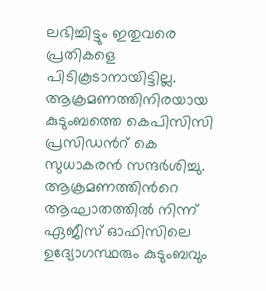ലഭിച്ചിട്ടും ഇതുവരെ പ്രതികളെ പിടികൂടാനായിട്ടില്ല. ആക്രമണത്തിനിരയായ കുടുംബത്തെ കെപിസിസി പ്രസിഡന്‍റ് കെ സുധാകരന്‍ സന്ദര്‍ശിച്ചു. ആക്രമണത്തിന്‍റെ ആഘാതത്തില്‍ നിന്ന് ഏജീസ് ഓഫിസിലെ ഉദ്യോഗസ്ഥരും കുടുംബവും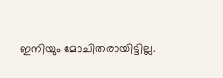ഇനിയും മോചിതരായിട്ടില്ല.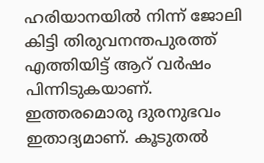ഹരിയാനയില്‍ നിന്ന് ജോലി കിട്ടി തിരുവനന്തപുരത്ത് എത്തിയിട്ട് ആറ് വര്‍ഷം പിന്നിടുകയാണ്. ഇത്തരമൊരു ദുരനുഭവം ഇതാദ്യമാണ്. കൂടുതല്‍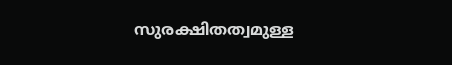സുരക്ഷിതത്വമുള്ള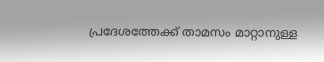പ്രദേശത്തേക്ക് താമസം മാറ്റാനുള്ള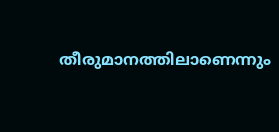തീരുമാനത്തിലാണെന്നും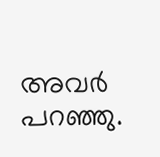അവര്‍ പറഞ്ഞു.